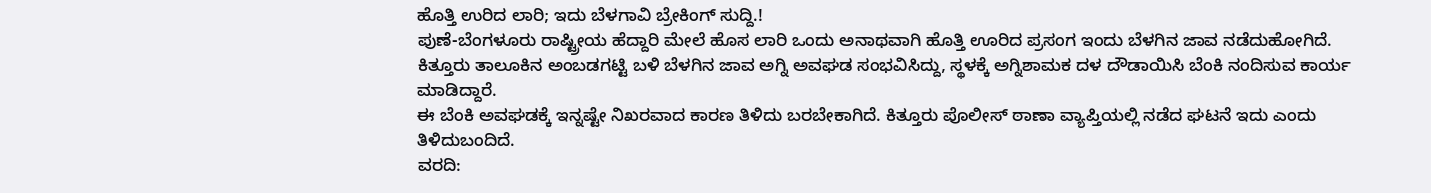ಹೊತ್ತಿ ಉರಿದ ಲಾರಿ; ಇದು ಬೆಳಗಾವಿ ಬ್ರೇಕಿಂಗ್ ಸುದ್ದಿ.!
ಪುಣೆ-ಬೆಂಗಳೂರು ರಾಷ್ಟ್ರೀಯ ಹೆದ್ದಾರಿ ಮೇಲೆ ಹೊಸ ಲಾರಿ ಒಂದು ಅನಾಥವಾಗಿ ಹೊತ್ತಿ ಊರಿದ ಪ್ರಸಂಗ ಇಂದು ಬೆಳಗಿನ ಜಾವ ನಡೆದುಹೋಗಿದೆ.
ಕಿತ್ತೂರು ತಾಲೂಕಿನ ಅಂಬಡಗಟ್ಟಿ ಬಳಿ ಬೆಳಗಿನ ಜಾವ ಅಗ್ನಿ ಅವಘಡ ಸಂಭವಿಸಿದ್ದು, ಸ್ಥಳಕ್ಕೆ ಅಗ್ನಿಶಾಮಕ ದಳ ದೌಡಾಯಿಸಿ ಬೆಂಕಿ ನಂದಿಸುವ ಕಾರ್ಯ ಮಾಡಿದ್ದಾರೆ.
ಈ ಬೆಂಕಿ ಅವಘಡಕ್ಕೆ ಇನ್ನಷ್ಟೇ ನಿಖರವಾದ ಕಾರಣ ತಿಳಿದು ಬರಬೇಕಾಗಿದೆ. ಕಿತ್ತೂರು ಪೊಲೀಸ್ ಠಾಣಾ ವ್ಯಾಪ್ತಿಯಲ್ಲಿ ನಡೆದ ಘಟನೆ ಇದು ಎಂದು ತಿಳಿದುಬಂದಿದೆ.
ವರದಿ: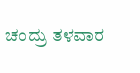ಚಂದ್ರು ತಳವಾರ